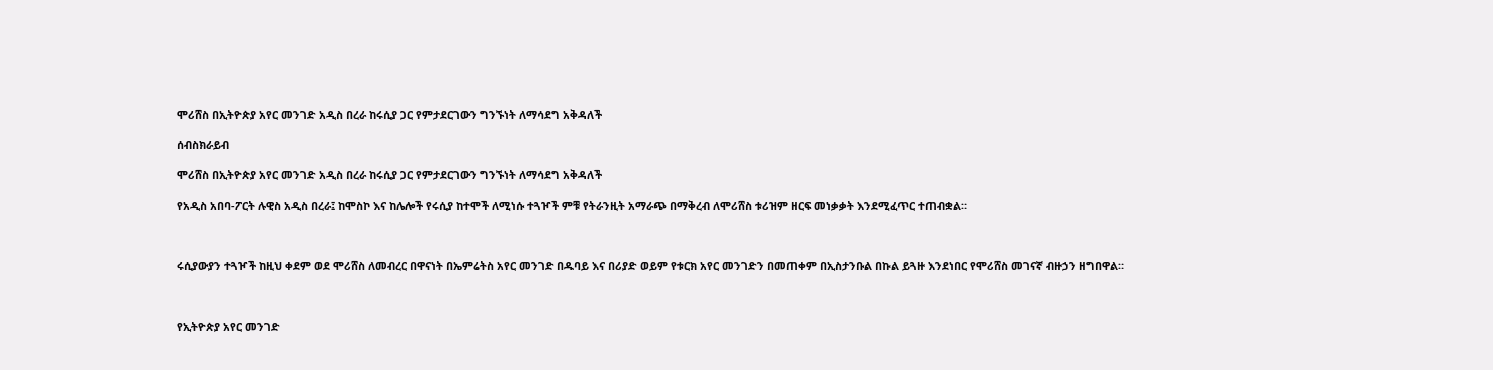ሞሪሸስ በኢትዮጵያ አየር መንገድ አዲስ በረራ ከሩሲያ ጋር የምታደርገውን ግንኙነት ለማሳደግ አቅዳለች

ሰብስክራይብ

ሞሪሸስ በኢትዮጵያ አየር መንገድ አዲስ በረራ ከሩሲያ ጋር የምታደርገውን ግንኙነት ለማሳደግ አቅዳለች

የአዲስ አበባ-ፖርት ሉዊስ አዲስ በረራ፤ ከሞስኮ እና ከሌሎች የሩሲያ ከተሞች ለሚነሱ ተጓዦች ምቹ የትራንዚት አማራጭ በማቅረብ ለሞሪሸስ ቱሪዝም ዘርፍ መነቃቃት እንደሚፈጥር ተጠብቋል።



ሩሲያውያን ተጓዦች ከዚህ ቀደም ወደ ሞሪሸስ ለመብረር በዋናነት በኤምሬትስ አየር መንገድ በዱባይ እና በሪያድ ወይም የቱርክ አየር መንገድን በመጠቀም በኢስታንቡል በኩል ይጓዙ እንደነበር የሞሪሸስ መገናኛ ብዙኃን ዘግበዋል።



የኢትዮጵያ አየር መንገድ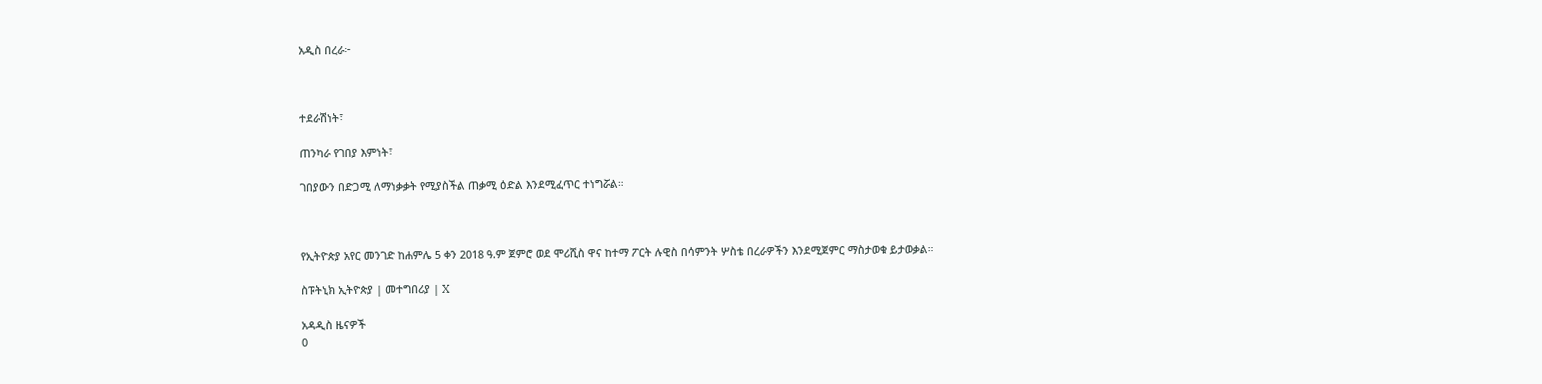አዲስ በረራ፦



ተደራሽነት፣

ጠንካራ የገበያ እምነት፣

ገበያውን በድጋሚ ለማነቃቃት የሚያስችል ጠቃሚ ዕድል እንደሚፈጥር ተነግሯል።



የኢትዮጵያ አየር መንገድ ከሐምሌ 5 ቀን 2018 ዓ.ም ጀምሮ ወደ ሞሪሺስ ዋና ከተማ ፖርት ሉዊስ በሳምንት ሦስቴ በረራዎችን እንደሚጀምር ማስታወቁ ይታወቃል።

ስፑትኒክ ኢትዮጵያ | መተግበሪያ | X

አዳዲስ ዜናዎች
0